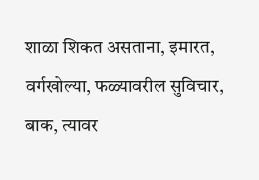शाळा शिकत असताना, इमारत, वर्गखोल्या, फळ्यावरील सुविचार, बाक, त्यावर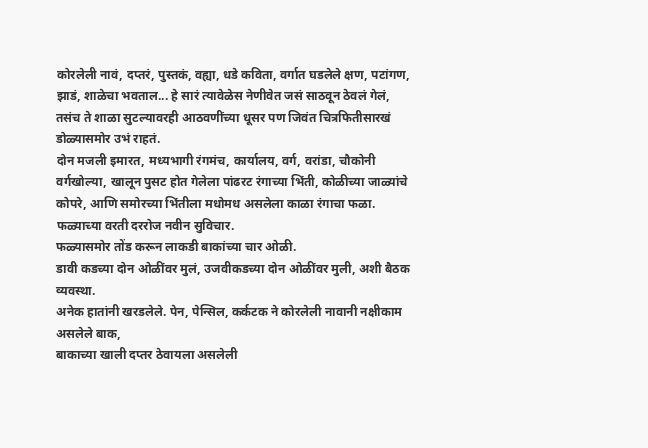कोरलेली नावं, दप्तरं, पुस्तकं, वह्या, धडे कविता, वर्गात घडलेले क्षण, पटांगण, झाडं, शाळेचा भवताल... हे सारं त्यावेळेस नेणीवेत जसं साठवून ठेवलं गेलं, तसंच ते शाळा सुटल्यावरही आठवणींच्या धूसर पण जिवंत चित्रफितीसारखं डोळ्यासमोर उभं राहतं.
दोन मजली इमारत, मध्यभागी रंगमंच, कार्यालय, वर्ग, वरांडा, चौकोनी वर्गखोल्या, खालून पुसट होत गेलेला पांढरट रंगाच्या भिंती, कोळीच्या जाळ्यांचे कोपरे, आणि समोरच्या भिंतीला मधोमध असलेला काळा रंगाचा फळा. फळ्याच्या वरती दररोज नवीन सुविचार.
फळ्यासमोर तोंड करून लाकडी बाकांच्या चार ओळी.
डावी कडच्या दोन ओळींवर मुलं, उजवीकडच्या दोन ओळींवर मुली, अशी बैठक व्यवस्था.
अनेक हातांनी खरडलेले. पेन, पेन्सिल, कर्कटक ने कोरलेली नावानी नक्षीकाम असलेले बाक,
बाकाच्या खाली दप्तर ठेवायला असलेली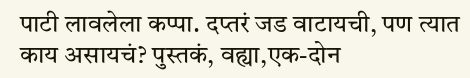पाटी लावलेला कप्पा. दप्तरं जड वाटायची, पण त्यात काय असायचं? पुस्तकं, वह्या,एक-दोन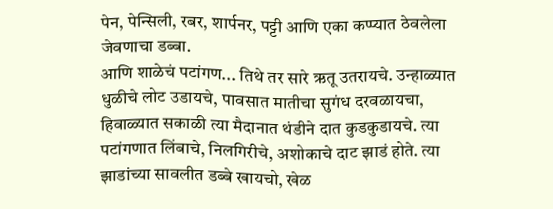पेन, पेन्सिली, रबर, शार्पनर, पट्टी आणि एका कप्प्यात ठेवलेला जेवणाचा डब्बा.
आणि शाळेचं पटांगण... तिथे तर सारे ऋतू उतरायचे. उन्हाळ्यात धुळीचे लोट उडायचे, पावसात मातीचा सुगंध दरवळायचा, हिवाळ्यात सकाळी त्या मैदानात थंडीने दात कुडकुडायचे. त्या पटांगणात लिंबाचे, निलगिरीचे, अशोकाचे दाट झाडं होते. त्या झाडांच्या सावलीत डब्बे खायचो, खेळ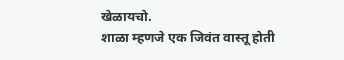खेळायचो.
शाळा म्हणजे एक जिवंत वास्तू होती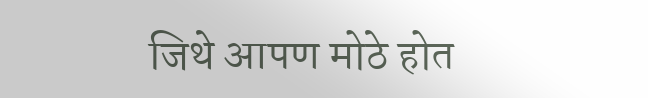जिथे आपण मोठे होत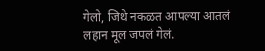गेलो, जिथे नकळत आपल्या आतलं लहान मूल जपलं गेलं.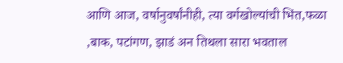आणि आज, वर्षानुवर्षांनीही, त्या वर्गखोल्यांची भिंत,फळा ,बाक, पटांगण, झाडं अन तिथला सारा भवताल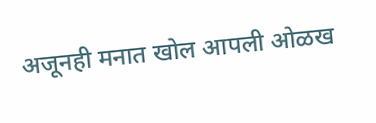अजूनही मनात खोल आपली ओळख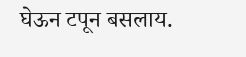घेऊन टपून बसलाय.